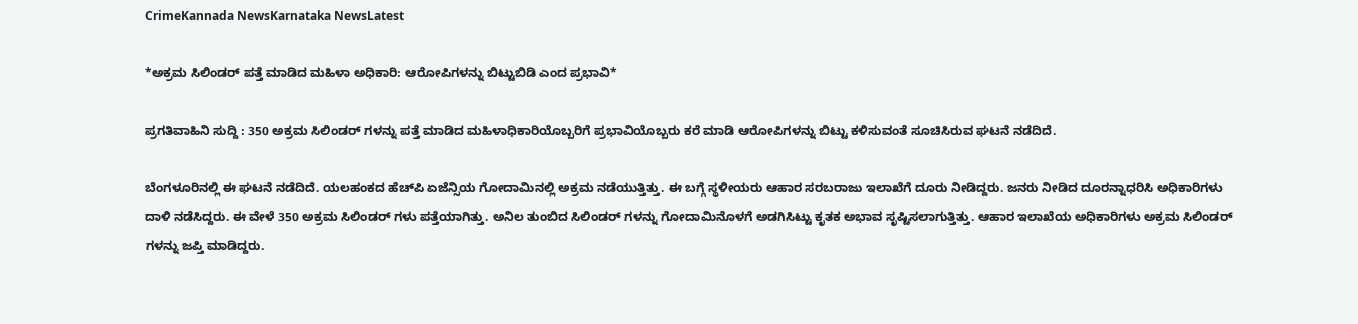CrimeKannada NewsKarnataka NewsLatest

*ಅಕ್ರಮ ಸಿಲಿಂಡರ್ ಪತ್ತೆ ಮಾಡಿದ ಮಹಿಳಾ ಅಧಿಕಾರಿ: ಆರೋಪಿಗಳನ್ನು ಬಿಟ್ಟುಬಿಡಿ ಎಂದ ಪ್ರಭಾವಿ*

ಪ್ರಗತಿವಾಹಿನಿ ಸುದ್ದಿ : 350 ಅಕ್ರಮ ಸಿಲಿಂಡರ್ ಗಳನ್ನು ಪತ್ತೆ ಮಾಡಿದ ಮಹಿಳಾಧಿಕಾರಿಯೊಬ್ಬರಿಗೆ ಪ್ರಭಾವಿಯೊಬ್ಬರು ಕರೆ ಮಾಡಿ ಆರೋಪಿಗಳನ್ನು ಬಿಟ್ಟು ಕಳಿಸುವಂತೆ ಸೂಚಿಸಿರುವ ಘಟನೆ ನಡೆದಿದೆ.

ಬೆಂಗಳೂರಿನಲ್ಲಿ ಈ ಘಟನೆ ನಡೆದಿದೆ. ಯಲಹಂಕದ ಹೆಚ್‌ಪಿ ಏಜೆನ್ಸಿಯ ಗೋದಾಮಿನಲ್ಲಿ ಅಕ್ರಮ ನಡೆಯುತ್ತಿತ್ತು. ಈ ಬಗ್ಗೆ ಸ್ಥಳೀಯರು ಆಹಾರ ಸರಬರಾಜು ಇಲಾಖೆಗೆ ದೂರು ನೀಡಿದ್ದರು. ಜನರು ನೀಡಿದ ದೂರನ್ನಾಧರಿಸಿ ಅಧಿಕಾರಿಗಳು ದಾಳಿ ನಡೆಸಿದ್ದರು. ಈ ವೇಳೆ 350 ಅಕ್ರಮ ಸಿಲಿಂಡ‌ರ್ ಗಳು ಪತ್ತೆಯಾಗಿತ್ತು. ಅನಿಲ ತುಂಬಿದ ಸಿಲಿಂಡರ್ ಗಳನ್ನು ಗೋದಾಮಿನೊಳಗೆ ಅಡಗಿಸಿಟ್ಟು ಕೃತಕ ಅಭಾವ ಸೃಷ್ಟಿಸಲಾಗುತ್ತಿತ್ತು. ಆಹಾರ ಇಲಾಖೆಯ ಅಧಿಕಾರಿಗಳು ಅಕ್ರಮ ಸಿಲಿಂಡರ್ ಗಳನ್ನು ಜಪ್ತಿ ಮಾಡಿದ್ದರು.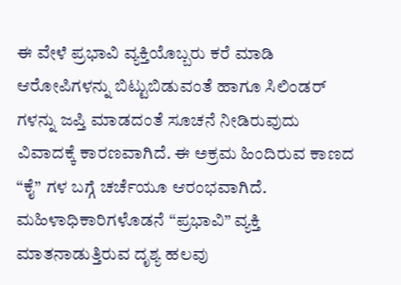ಈ ವೇಳೆ ಪ್ರಭಾವಿ ವ್ಯಕ್ತಿಯೊಬ್ಬರು ಕರೆ ಮಾಡಿ ಆರೋಪಿಗಳನ್ನು ಬಿಟ್ಟುಬಿಡುವಂತೆ ಹಾಗೂ ಸಿಲಿಂಡರ್ ಗಳನ್ನು ಜಪ್ತಿ ಮಾಡದಂತೆ ಸೂಚನೆ ನೀಡಿರುವುದು ವಿವಾದಕ್ಕೆ ಕಾರಣವಾಗಿದೆ. ಈ ಅಕ್ರಮ ಹಿಂದಿರುವ ಕಾಣದ “ಕೈ” ಗಳ ಬಗ್ಗೆ ಚರ್ಚೆಯೂ ಆರಂಭವಾಗಿದೆ. ಮಹಿಳಾಧಿಕಾರಿಗಳೊಡನೆ “ಪ್ರಭಾವಿ” ವ್ಯಕ್ತಿ ಮಾತನಾಡುತ್ತಿರುವ ದೃಶ್ಯ ಹಲವು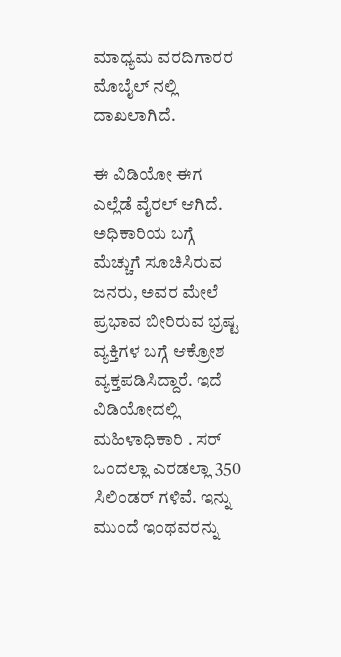ಮಾಧ್ಯಮ ವರದಿಗಾರರ ಮೊಬೈಲ್ ನಲ್ಲಿ ದಾಖಲಾಗಿದೆ.

ಈ ವಿಡಿಯೋ ಈಗ ಎಲ್ಲೆಡೆ ವೈರಲ್ ಆಗಿದೆ. ಅಧಿಕಾರಿಯ ಬಗ್ಗೆ ಮೆಚ್ಚುಗೆ ಸೂಚಿಸಿರುವ ಜನರು, ಅವರ ಮೇಲೆ ಪ್ರಭಾವ ಬೀರಿರುವ ಭ್ರಷ್ಟ ವ್ಯಕ್ತಿಗಳ ಬಗ್ಗೆ ಆಕ್ರೋಶ ವ್ಯಕ್ತಪಡಿಸಿದ್ದಾರೆ. ಇದೆ ವಿಡಿಯೋದಲ್ಲಿ ಮಹಿಳಾಧಿಕಾರಿ . ಸರ್ ಒಂದಲ್ಲಾ ಎರಡಲ್ಲಾ 350 ಸಿಲಿಂಡರ್ ಗಳಿವೆ. ಇನ್ನು ಮುಂದೆ ಇಂಥವರನ್ನು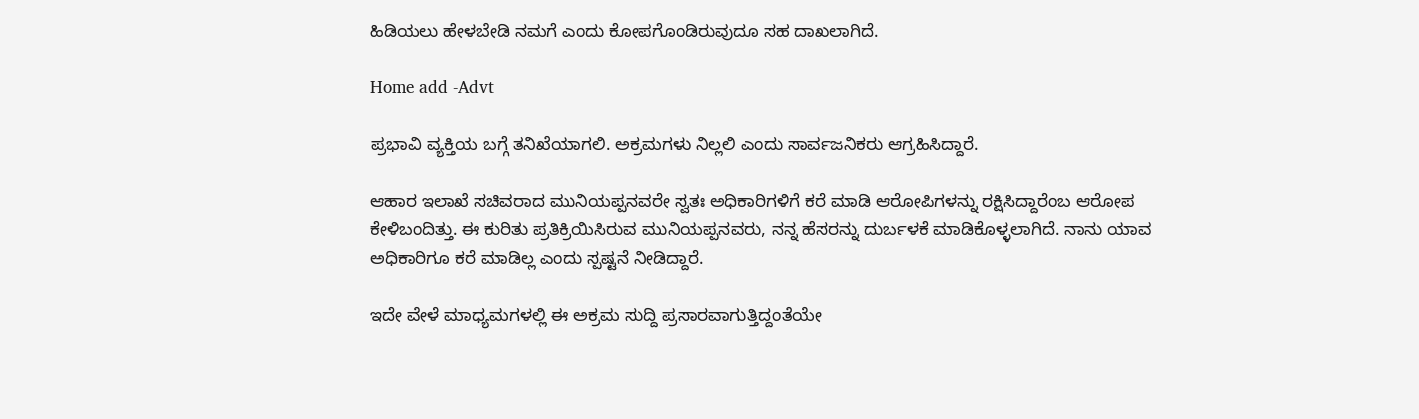ಹಿಡಿಯಲು ಹೇಳಬೇಡಿ ನಮಗೆ ಎಂದು ಕೋಪಗೊಂಡಿರುವುದೂ ಸಹ ದಾಖಲಾಗಿದೆ.

Home add -Advt

ಪ್ರಭಾವಿ ವ್ಯಕ್ತಿಯ ಬಗ್ಗೆ ತನಿಖೆಯಾಗಲಿ. ಅಕ್ರಮಗಳು ನಿಲ್ಲಲಿ ಎಂದು ಸಾರ್ವಜನಿಕರು ಆಗ್ರಹಿಸಿದ್ದಾರೆ.

ಆಹಾರ ಇಲಾಖೆ ಸಚಿವರಾದ ಮುನಿಯಪ್ಪನವರೇ ಸ್ವತಃ ಅಧಿಕಾರಿಗಳಿಗೆ ಕರೆ ಮಾಡಿ ಆರೋಪಿಗಳನ್ನು ರಕ್ಷಿಸಿದ್ದಾರೆಂಬ ಆರೋಪ ಕೇಳಿಬಂದಿತ್ತು. ಈ ಕುರಿತು ಪ್ರತಿಕ್ರಿಯಿಸಿರುವ ಮುನಿಯಪ್ಪನವರು, ನನ್ನ ಹೆಸರನ್ನು ದುರ್ಬಳಕೆ ಮಾಡಿಕೊಳ್ಳಲಾಗಿದೆ. ನಾನು ಯಾವ ಅಧಿಕಾರಿಗೂ ಕರೆ ಮಾಡಿಲ್ಲ ಎಂದು ಸ್ಪಷ್ಟನೆ ನೀಡಿದ್ದಾರೆ.

ಇದೇ ವೇಳೆ ಮಾಧ್ಯಮಗಳಲ್ಲಿ ಈ ಅಕ್ರಮ ಸುದ್ದಿ ಪ್ರಸಾರವಾಗುತ್ತಿದ್ದಂತೆಯೇ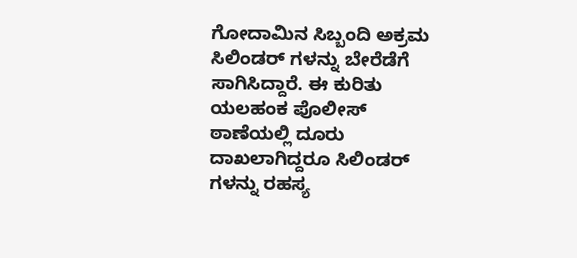ಗೋದಾಮಿನ ಸಿಬ್ಬಂದಿ ಅಕ್ರಮ ಸಿಲಿಂಡರ್ ಗಳನ್ನು ಬೇರೆಡೆಗೆ ಸಾಗಿಸಿದ್ದಾರೆ. ಈ ಕುರಿತು ಯಲಹಂಕ ಪೊಲೀಸ್ ಠಾಣೆಯಲ್ಲಿ ದೂರು ದಾಖಲಾಗಿದ್ದರೂ ಸಿಲಿಂಡರ್ ಗಳನ್ನು ರಹಸ್ಯ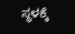ಸ್ಥಳಕ್ಕೆ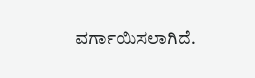ವರ್ಗಾಯಿಸಲಾಗಿದೆ.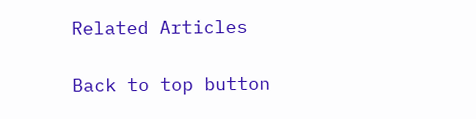Related Articles

Back to top button